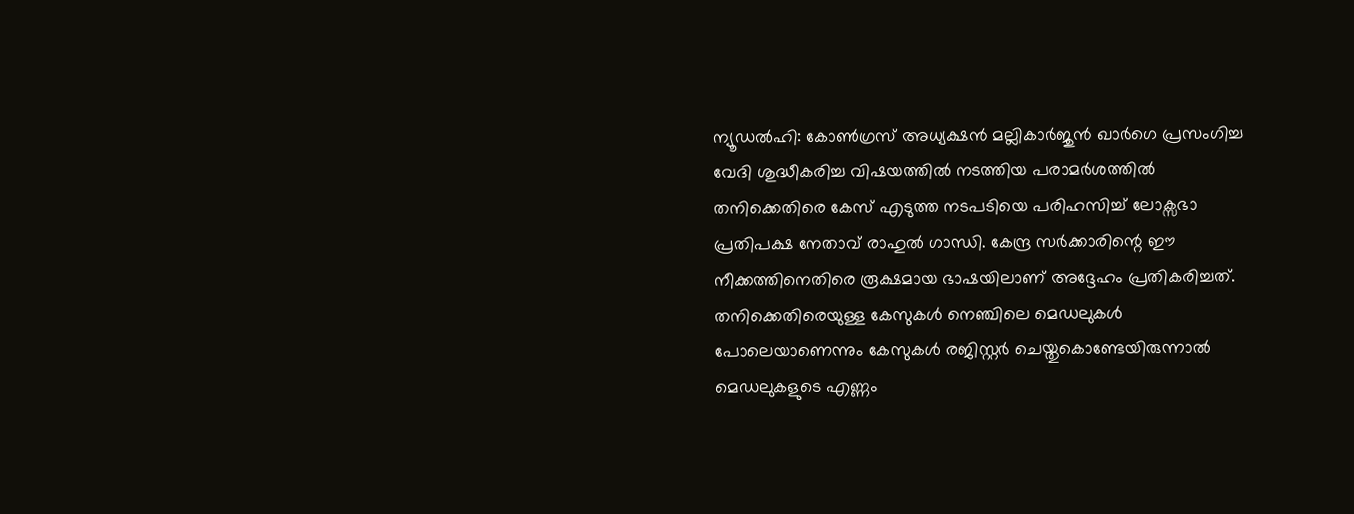ന്യൂഡൽഹി: കോൺഗ്രസ് അധ്യക്ഷൻ മല്ലികാർജുൻ ഖാർഗെ പ്രസംഗിച്ച വേദി ശുദ്ധീകരിച്ച വിഷയത്തിൽ നടത്തിയ പരാമർശത്തിൽ തനിക്കെതിരെ കേസ് എടുത്ത നടപടിയെ പരിഹസിച്ച് ലോക്സഭാ പ്രതിപക്ഷ നേതാവ് രാഹുൽ ഗാന്ധി. കേന്ദ്ര സർക്കാരിന്റെ ഈ നീക്കത്തിനെതിരെ രൂക്ഷമായ ഭാഷയിലാണ് അദ്ദേഹം പ്രതികരിച്ചത്. തനിക്കെതിരെയുള്ള കേസുകൾ നെഞ്ചിലെ മെഡലുകൾ പോലെയാണെന്നും കേസുകൾ രജിസ്റ്റർ ചെയ്തുകൊണ്ടേയിരുന്നാൽ മെഡലുകളുടെ എണ്ണം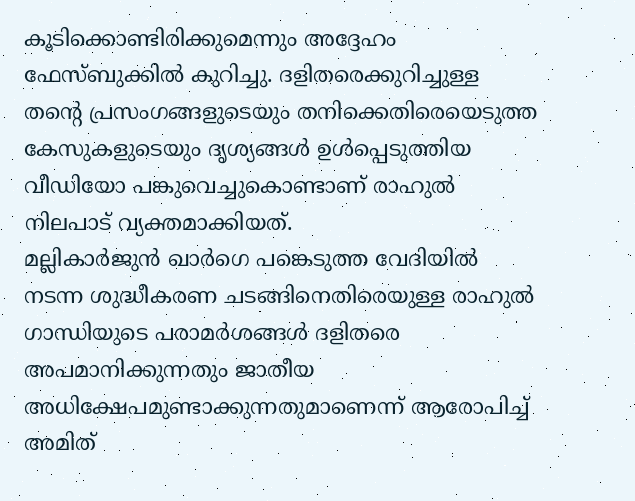കൂടിക്കൊണ്ടിരിക്കുമെന്നും അദ്ദേഹം ഫേസ്ബുക്കിൽ കുറിച്ചു. ദളിതരെക്കുറിച്ചുള്ള തന്റെ പ്രസംഗങ്ങളുടെയും തനിക്കെതിരെയെടുത്ത കേസുകളുടെയും ദൃശ്യങ്ങൾ ഉൾപ്പെടുത്തിയ വീഡിയോ പങ്കുവെച്ചുകൊണ്ടാണ് രാഹുൽ നിലപാട് വ്യക്തമാക്കിയത്.
മല്ലികാർജുൻ ഖാർഗെ പങ്കെടുത്ത വേദിയിൽ നടന്ന ശുദ്ധീകരണ ചടങ്ങിനെതിരെയുള്ള രാഹുൽ ഗാന്ധിയുടെ പരാമർശങ്ങൾ ദളിതരെ അപമാനിക്കുന്നതും ജാതീയ അധിക്ഷേപമുണ്ടാക്കുന്നതുമാണെന്ന് ആരോപിച്ച് അമിത്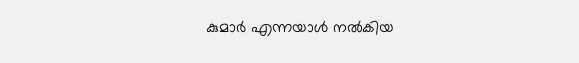കുമാർ എന്നയാൾ നൽകിയ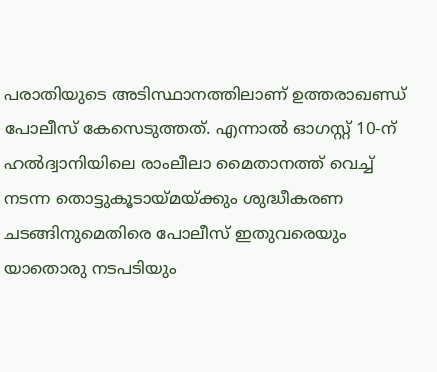പരാതിയുടെ അടിസ്ഥാനത്തിലാണ് ഉത്തരാഖണ്ഡ് പോലീസ് കേസെടുത്തത്. എന്നാൽ ഓഗസ്റ്റ് 10-ന് ഹൽദ്വാനിയിലെ രാംലീലാ മൈതാനത്ത് വെച്ച് നടന്ന തൊട്ടുകൂടായ്മയ്ക്കും ശുദ്ധീകരണ ചടങ്ങിനുമെതിരെ പോലീസ് ഇതുവരെയും യാതൊരു നടപടിയും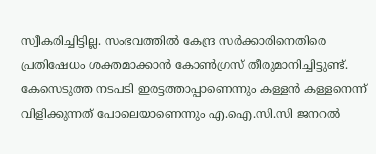സ്വീകരിച്ചിട്ടില്ല. സംഭവത്തിൽ കേന്ദ്ര സർക്കാരിനെതിരെ പ്രതിഷേധം ശക്തമാക്കാൻ കോൺഗ്രസ് തീരുമാനിച്ചിട്ടുണ്ട്. കേസെടുത്ത നടപടി ഇരട്ടത്താപ്പാണെന്നും കള്ളൻ കള്ളനെന്ന് വിളിക്കുന്നത് പോലെയാണെന്നും എ.ഐ.സി.സി ജനറൽ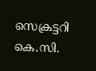സെക്രട്ടറി കെ.സി.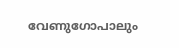വേണുഗോപാലും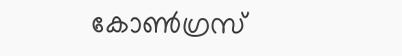കോൺഗ്രസ്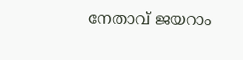നേതാവ് ജയറാം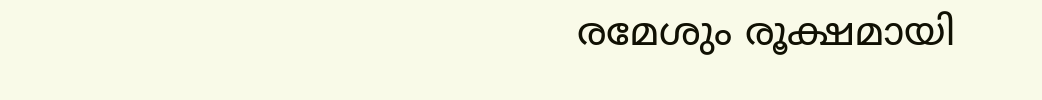രമേശും രൂക്ഷമായി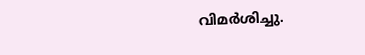വിമർശിച്ചു.